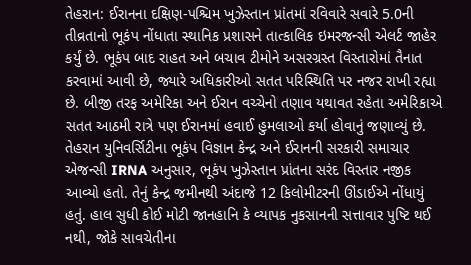તેહરાન: ઈરાનના દક્ષિણ-પશ્ચિમ ખુઝેસ્તાન પ્રાંતમાં રવિવારે સવારે 5.0ની તીવ્રતાનો ભૂકંપ નોંધાતા સ્થાનિક પ્રશાસને તાત્કાલિક ઇમરજન્સી એલર્ટ જાહેર કર્યું છે. ભૂકંપ બાદ રાહત અને બચાવ ટીમોને અસરગ્રસ્ત વિસ્તારોમાં તૈનાત કરવામાં આવી છે, જ્યારે અધિકારીઓ સતત પરિસ્થિતિ પર નજર રાખી રહ્યા છે. બીજી તરફ અમેરિકા અને ઈરાન વચ્ચેનો તણાવ યથાવત રહેતા અમેરિકાએ સતત આઠમી રાત્રે પણ ઈરાનમાં હવાઈ હુમલાઓ કર્યા હોવાનું જણાવ્યું છે. તેહરાન યુનિવર્સિટીના ભૂકંપ વિજ્ઞાન કેન્દ્ર અને ઈરાનની સરકારી સમાચાર એજન્સી IRNA અનુસાર, ભૂકંપ ખુઝેસ્તાન પ્રાંતના સરંદ વિસ્તાર નજીક આવ્યો હતો. તેનું કેન્દ્ર જમીનથી અંદાજે 12 કિલોમીટરની ઊંડાઈએ નોંધાયું હતું. હાલ સુધી કોઈ મોટી જાનહાનિ કે વ્યાપક નુકસાનની સત્તાવાર પુષ્ટિ થઈ નથી, જોકે સાવચેતીના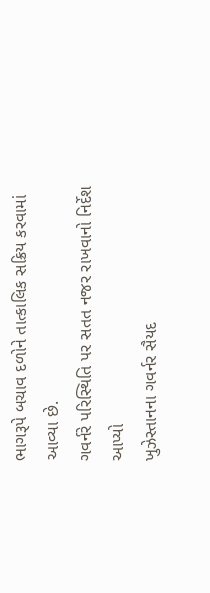ભાગરૂપે બચાવ દળોને તાત્કાલિક સક્રિય કરવામાં આવ્યા છે.
ગવર્નરે પરિસ્થિતિ પર સતત નજર રાખવાનો નિર્દેશ આપ્યો
ખુઝેસ્તાનના ગવર્નર સૈયદ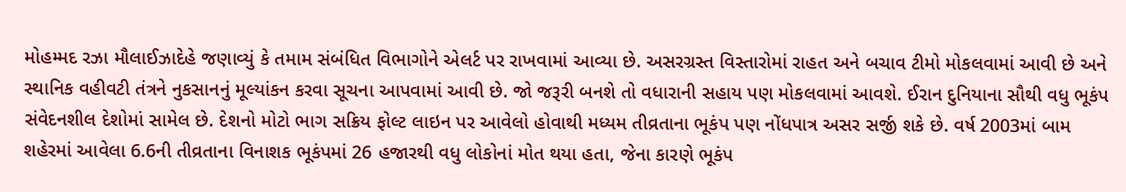મોહમ્મદ રઝા મૌલાઈઝાદેહે જણાવ્યું કે તમામ સંબંધિત વિભાગોને એલર્ટ પર રાખવામાં આવ્યા છે. અસરગ્રસ્ત વિસ્તારોમાં રાહત અને બચાવ ટીમો મોકલવામાં આવી છે અને સ્થાનિક વહીવટી તંત્રને નુકસાનનું મૂલ્યાંકન કરવા સૂચના આપવામાં આવી છે. જો જરૂરી બનશે તો વધારાની સહાય પણ મોકલવામાં આવશે. ઈરાન દુનિયાના સૌથી વધુ ભૂકંપ સંવેદનશીલ દેશોમાં સામેલ છે. દેશનો મોટો ભાગ સક્રિય ફોલ્ટ લાઇન પર આવેલો હોવાથી મધ્યમ તીવ્રતાના ભૂકંપ પણ નોંધપાત્ર અસર સર્જી શકે છે. વર્ષ 2003માં બામ શહેરમાં આવેલા 6.6ની તીવ્રતાના વિનાશક ભૂકંપમાં 26 હજારથી વધુ લોકોનાં મોત થયા હતા, જેના કારણે ભૂકંપ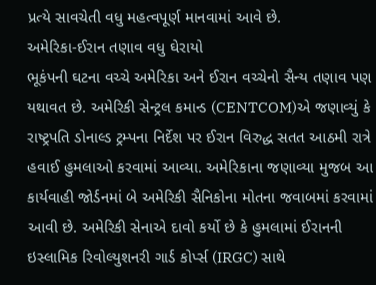પ્રત્યે સાવચેતી વધુ મહત્વપૂર્ણ માનવામાં આવે છે.
અમેરિકા-ઈરાન તણાવ વધુ ઘેરાયો
ભૂકંપની ઘટના વચ્ચે અમેરિકા અને ઈરાન વચ્ચેનો સૈન્ય તણાવ પણ યથાવત છે. અમેરિકી સેન્ટ્રલ કમાન્ડ (CENTCOM)એ જણાવ્યું કે રાષ્ટ્રપતિ ડોનાલ્ડ ટ્રમ્પના નિર્દેશ પર ઈરાન વિરુદ્ધ સતત આઠમી રાત્રે હવાઈ હુમલાઓ કરવામાં આવ્યા. અમેરિકાના જણાવ્યા મુજબ આ કાર્યવાહી જોર્ડનમાં બે અમેરિકી સૈનિકોના મોતના જવાબમાં કરવામાં આવી છે. અમેરિકી સેનાએ દાવો કર્યો છે કે હુમલામાં ઈરાનની ઇસ્લામિક રિવોલ્યુશનરી ગાર્ડ કોર્પ્સ (IRGC) સાથે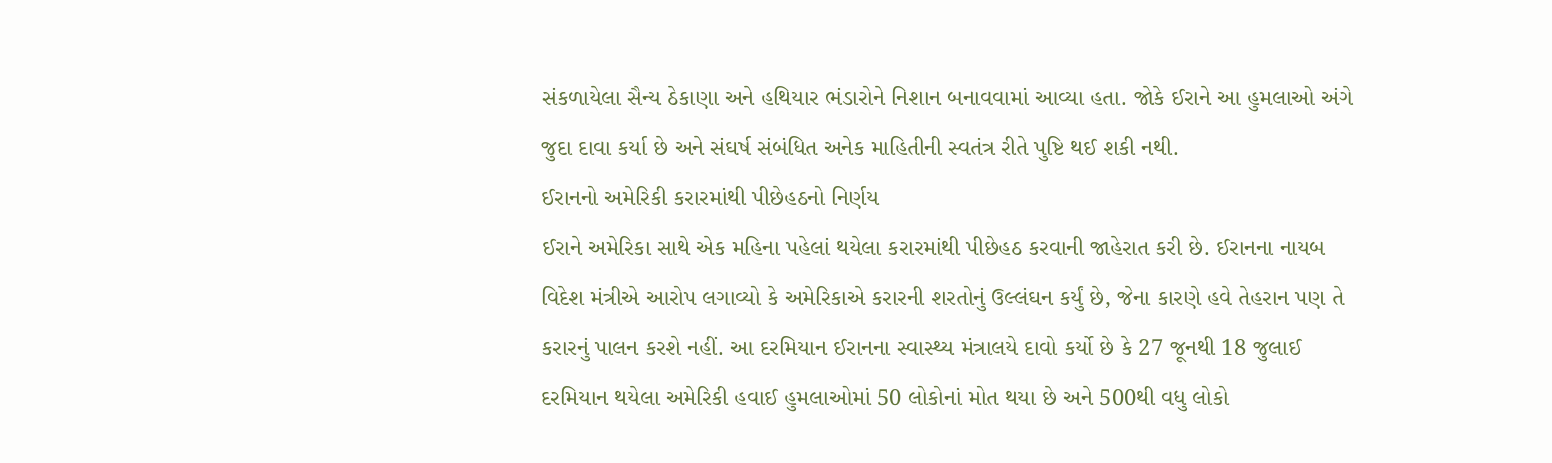સંકળાયેલા સૈન્ય ઠેકાણા અને હથિયાર ભંડારોને નિશાન બનાવવામાં આવ્યા હતા. જોકે ઈરાને આ હુમલાઓ અંગે જુદા દાવા કર્યા છે અને સંઘર્ષ સંબંધિત અનેક માહિતીની સ્વતંત્ર રીતે પુષ્ટિ થઈ શકી નથી.
ઈરાનનો અમેરિકી કરારમાંથી પીછેહઠનો નિર્ણય
ઈરાને અમેરિકા સાથે એક મહિના પહેલાં થયેલા કરારમાંથી પીછેહઠ કરવાની જાહેરાત કરી છે. ઈરાનના નાયબ વિદેશ મંત્રીએ આરોપ લગાવ્યો કે અમેરિકાએ કરારની શરતોનું ઉલ્લંઘન કર્યું છે, જેના કારણે હવે તેહરાન પણ તે કરારનું પાલન કરશે નહીં. આ દરમિયાન ઈરાનના સ્વાસ્થ્ય મંત્રાલયે દાવો કર્યો છે કે 27 જૂનથી 18 જુલાઈ દરમિયાન થયેલા અમેરિકી હવાઈ હુમલાઓમાં 50 લોકોનાં મોત થયા છે અને 500થી વધુ લોકો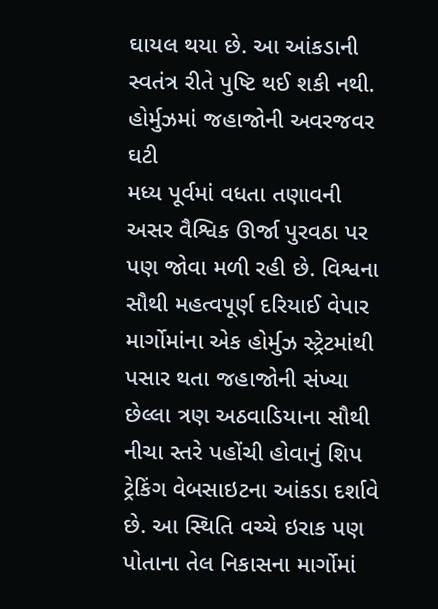ઘાયલ થયા છે. આ આંકડાની સ્વતંત્ર રીતે પુષ્ટિ થઈ શકી નથી.
હોર્મુઝમાં જહાજોની અવરજવર ઘટી
મધ્ય પૂર્વમાં વધતા તણાવની અસર વૈશ્વિક ઊર્જા પુરવઠા પર પણ જોવા મળી રહી છે. વિશ્વના સૌથી મહત્વપૂર્ણ દરિયાઈ વેપાર માર્ગોમાંના એક હોર્મુઝ સ્ટ્રેટમાંથી પસાર થતા જહાજોની સંખ્યા છેલ્લા ત્રણ અઠવાડિયાના સૌથી નીચા સ્તરે પહોંચી હોવાનું શિપ ટ્રેકિંગ વેબસાઇટના આંકડા દર્શાવે છે. આ સ્થિતિ વચ્ચે ઇરાક પણ પોતાના તેલ નિકાસના માર્ગોમાં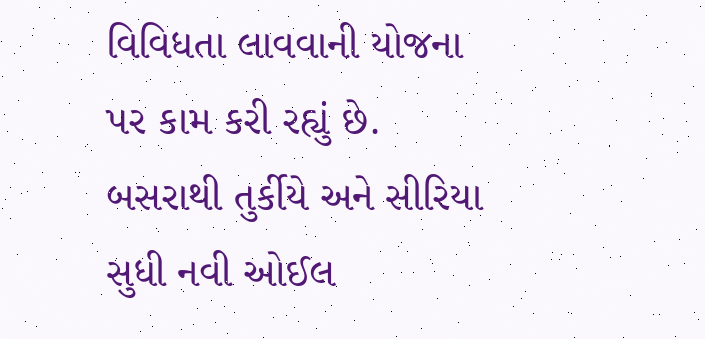વિવિધતા લાવવાની યોજના પર કામ કરી રહ્યું છે. બસરાથી તુર્કીયે અને સીરિયા સુધી નવી ઓઈલ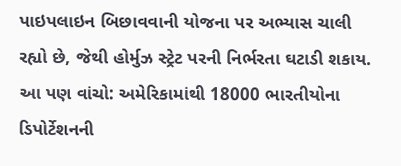પાઇપલાઇન બિછાવવાની યોજના પર અભ્યાસ ચાલી રહ્યો છે, જેથી હોર્મુઝ સ્ટ્રેટ પરની નિર્ભરતા ઘટાડી શકાય.
આ પણ વાંચો: અમેરિકામાંથી 18000 ભારતીયોના ડિપોર્ટેશનની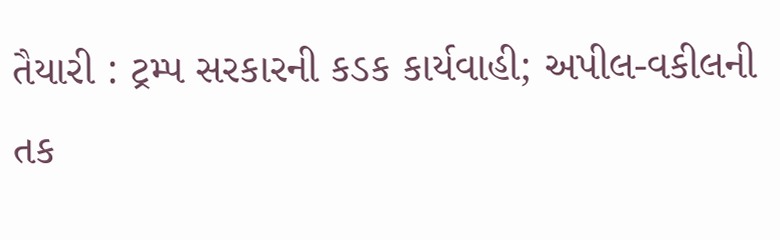તૈયારી : ટ્રમ્પ સરકારની કડક કાર્યવાહી; અપીલ-વકીલની તક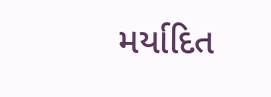મર્યાદિત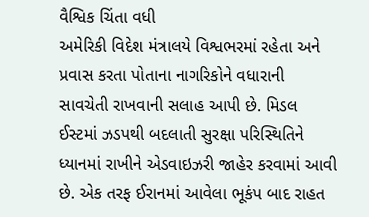વૈશ્વિક ચિંતા વધી
અમેરિકી વિદેશ મંત્રાલયે વિશ્વભરમાં રહેતા અને પ્રવાસ કરતા પોતાના નાગરિકોને વધારાની સાવચેતી રાખવાની સલાહ આપી છે. મિડલ ઈસ્ટમાં ઝડપથી બદલાતી સુરક્ષા પરિસ્થિતિને ધ્યાનમાં રાખીને એડવાઇઝરી જાહેર કરવામાં આવી છે. એક તરફ ઈરાનમાં આવેલા ભૂકંપ બાદ રાહત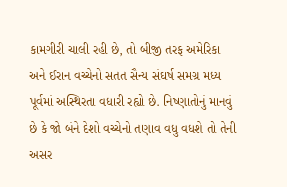કામગીરી ચાલી રહી છે, તો બીજી તરફ અમેરિકા અને ઈરાન વચ્ચેનો સતત સૈન્ય સંઘર્ષ સમગ્ર મધ્ય પૂર્વમાં અસ્થિરતા વધારી રહ્યો છે. નિષ્ણાતોનું માનવું છે કે જો બંને દેશો વચ્ચેનો તણાવ વધુ વધશે તો તેની અસર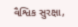વૈશ્વિક સુરક્ષા,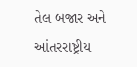તેલ બજાર અને આંતરરાષ્ટ્રીય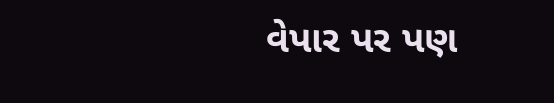વેપાર પર પણ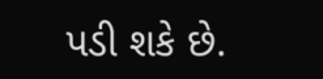પડી શકે છે.